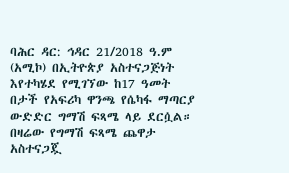ባሕር ዳር: ኅዳር 21/2018 ዓ.ም (አሚኮ) በኢትዮጵያ አስተናጋጅነት እየተካሄደ የሚገኘው ከ17 ዓመት በታች የአፍሪካ ዋንጫ የሴካፋ ማጣርያ ውድድር ግማሽ ፍጻሜ ላይ ደርሷል።
በዛሬው የግማሽ ፍጻሜ ጨዋታ አስተናጋጇ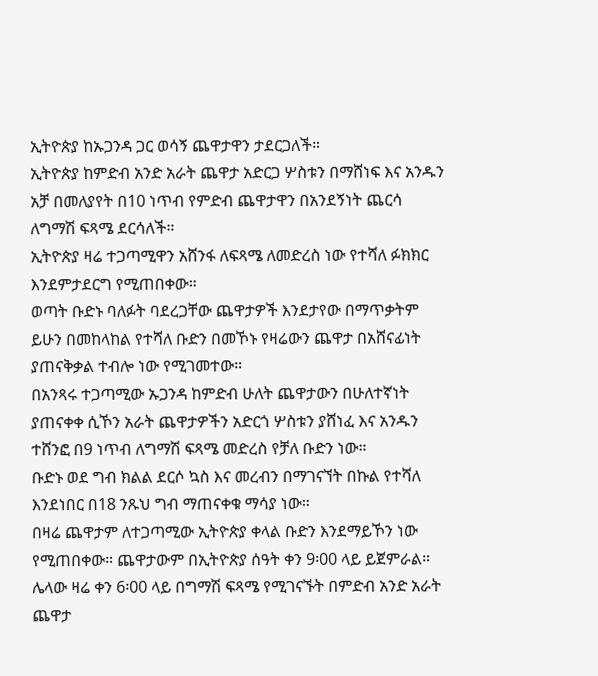ኢትዮጵያ ከኡጋንዳ ጋር ወሳኝ ጨዋታዋን ታደርጋለች።
ኢትዮጵያ ከምድብ አንድ አራት ጨዋታ አድርጋ ሦስቱን በማሸነፍ እና አንዱን አቻ በመለያየት በ10 ነጥብ የምድብ ጨዋታዋን በአንደኝነት ጨርሳ ለግማሽ ፍጻሜ ደርሳለች።
ኢትዮጵያ ዛሬ ተጋጣሚዋን አሸንፋ ለፍጻሜ ለመድረስ ነው የተሻለ ፉክክር እንደምታደርግ የሚጠበቀው።
ወጣት ቡድኑ ባለፉት ባደረጋቸው ጨዋታዎች እንደታየው በማጥቃትም ይሁን በመከላከል የተሻለ ቡድን በመኾኑ የዛሬውን ጨዋታ በአሸናፊነት ያጠናቅቃል ተብሎ ነው የሚገመተው።
በአንጻሩ ተጋጣሚው ኡጋንዳ ከምድብ ሁለት ጨዋታውን በሁለተኛነት ያጠናቀቀ ሲኾን አራት ጨዋታዎችን አድርጎ ሦስቱን ያሸነፈ እና አንዱን ተሸንፎ በ9 ነጥብ ለግማሽ ፍጻሜ መድረስ የቻለ ቡድን ነው።
ቡድኑ ወደ ግብ ክልል ደርሶ ኳስ እና መረብን በማገናኘት በኩል የተሻለ እንደነበር በ18 ንጹህ ግብ ማጠናቀቁ ማሳያ ነው።
በዛሬ ጨዋታም ለተጋጣሚው ኢትዮጵያ ቀላል ቡድን እንደማይኾን ነው የሚጠበቀው። ጨዋታውም በኢትዮጵያ ሰዓት ቀን 9፡00 ላይ ይጀምራል።
ሌላው ዛሬ ቀን 6፡00 ላይ በግማሽ ፍጻሜ የሚገናኙት በምድብ አንድ አራት ጨዋታ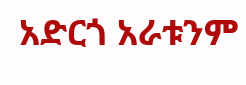አድርጎ አራቱንም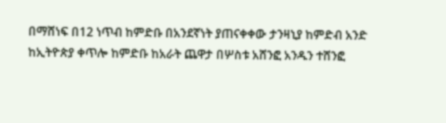በማሸነፍ በ12 ነጥብ ከምድቡ በአንደኛነት ያጠናቀቀው ታንዛኒያ ከምድብ አንድ ከኢትዮጵያ ቀጥሎ ከምድቡ ከአራት ጨዋታ በሦስቱ አሸንፎ አንዱን ተሸንፎ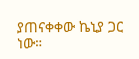ያጠናቀቀው ኬኒያ ጋር ነው።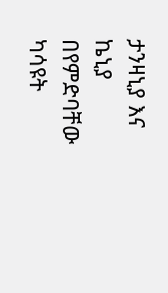ታንዛኒያ እና ኬኒያ በየምድባቸው ካሳዩት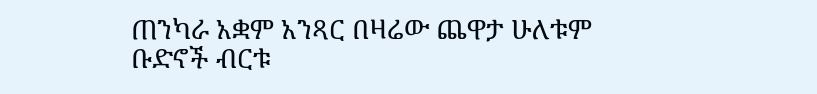ጠንካራ አቋም አንጻር በዛሬው ጨዋታ ሁለቱም ቡድኖች ብርቱ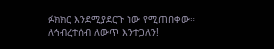ፉክክር እንደሚያደርጉ ነው የሚጠበቀው።
ለኅብረተሰብ ለውጥ እንተጋለን!